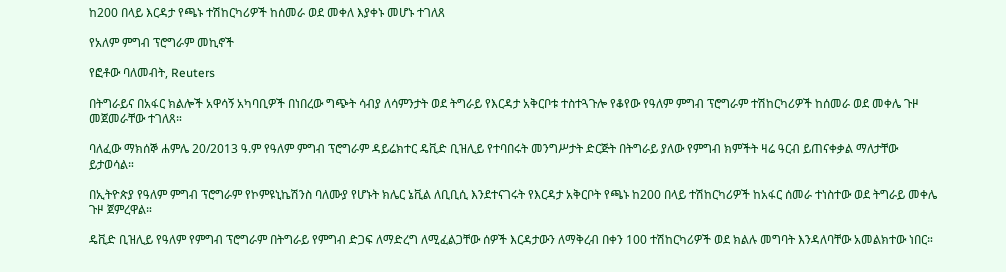ከ200 በላይ እርዳታ የጫኑ ተሽከርካሪዎች ከሰመራ ወደ መቀለ እያቀኑ መሆኑ ተገለጸ

የአለም ምግብ ፕሮግራም መኪኖች

የፎቶው ባለመብት, Reuters

በትግራይና በአፋር ክልሎች አዋሳኝ አካባቢዎች በነበረው ግጭት ሳብያ ለሳምንታት ወደ ትግራይ የእርዳታ አቅርቦቱ ተስተጓጉሎ የቆየው የዓለም ምግብ ፕሮግራም ተሽከርካሪዎች ከሰመራ ወደ መቀሌ ጉዞ መጀመራቸው ተገለጸ።

ባለፈው ማክሰኞ ሐምሌ 20/2013 ዓ.ም የዓለም ምግብ ፕሮግራም ዳይሬክተር ዴቪድ ቢዝሊይ የተባበሩት መንግሥታት ድርጅት በትግራይ ያለው የምግብ ክምችት ዛሬ ዓርብ ይጠናቀቃል ማለታቸው ይታወሳል።

በኢትዮጵያ የዓለም ምግብ ፕሮግራም የኮምዩኒኬሽንስ ባለሙያ የሆኑት ክሌር ኔቪል ለቢቢሲ እንደተናገሩት የእርዳታ አቅርቦት የጫኑ ከ200 በላይ ተሽከርካሪዎች ከአፋር ሰመራ ተነስተው ወደ ትግራይ መቀሌ ጉዞ ጀምረዋል።

ዴቪድ ቢዝሊይ የዓለም የምግብ ፕሮግራም በትግራይ የምግብ ድጋፍ ለማድረግ ለሚፈልጋቸው ሰዎች እርዳታውን ለማቅረብ በቀን 100 ተሽከርካሪዎች ወደ ክልሉ መግባት እንዳለባቸው አመልክተው ነበር።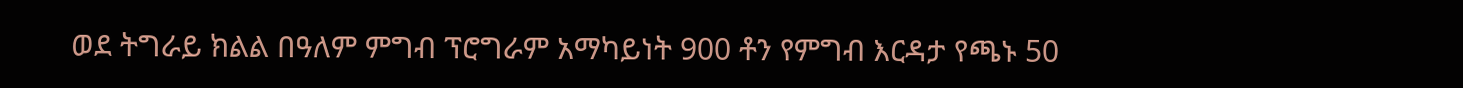ወደ ትግራይ ክልል በዓለም ምግብ ፕሮግራም አማካይነት 900 ቶን የምግብ እርዳታ የጫኑ 50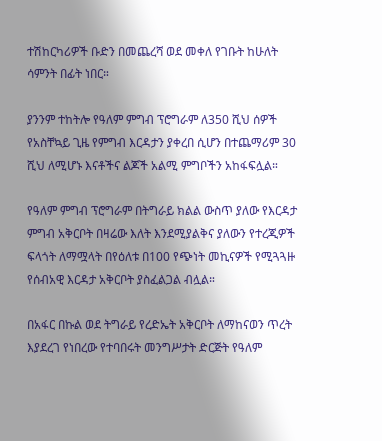ተሽከርካሪዎች ቡድን በመጨረሻ ወደ መቀለ የገቡት ከሁለት ሳምንት በፊት ነበር።

ያንንም ተከትሎ የዓለም ምግብ ፕሮግራም ለ350 ሺህ ሰዎች የአስቸኳይ ጊዜ የምግብ እርዳታን ያቀረበ ሲሆን በተጨማሪም 30 ሺህ ለሚሆኑ እናቶችና ልጆች አልሚ ምግቦችን አከፋፍሏል።

የዓለም ምግብ ፕሮግራም በትግራይ ክልል ውስጥ ያለው የእርዳታ ምግብ አቅርቦት በዛሬው እለት እንደሚያልቅና ያለውን የተረጂዎች ፍላጎት ለማሟላት በየዕለቱ በ100 የጭነት መኪናዎች የሚጓጓዙ የሰብአዊ እርዳታ አቅርቦት ያስፈልጋል ብሏል።

በአፋር በኩል ወደ ትግራይ የረድኤት አቅርቦት ለማከናወን ጥረት እያደረገ የነበረው የተባበሩት መንግሥታት ድርጅት የዓለም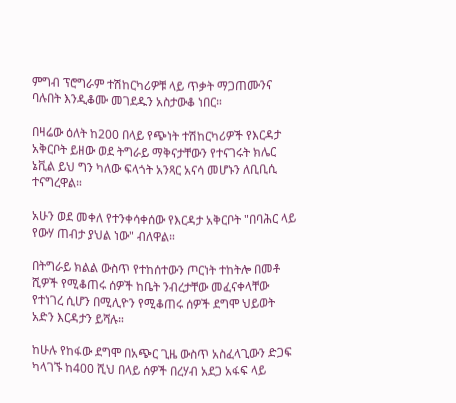ምግብ ፕሮግራም ተሽከርካሪዎቹ ላይ ጥቃት ማጋጠሙንና ባሉበት እንዲቆሙ መገደዱን አስታውቆ ነበር።

በዛሬው ዕለት ከ200 በላይ የጭነት ተሽከርካሪዎች የእርዳታ አቅርቦት ይዘው ወደ ትግራይ ማቅናታቸውን የተናገሩት ክሌር ኔቪል ይህ ግን ካለው ፍላጎት አንጻር አናሳ መሆኑን ለቢቢሲ ተናግረዋል።

አሁን ወደ መቀለ የተንቀሳቀሰው የእርዳታ አቅርቦት "በባሕር ላይ የውሃ ጠብታ ያህል ነው" ብለዋል።

በትግራይ ክልል ውስጥ የተከሰተውን ጦርነት ተከትሎ በመቶ ሺዎች የሚቆጠሩ ሰዎች ከቤት ንብረታቸው መፈናቀላቸው የተነገረ ሲሆን በሚሊዮን የሚቆጠሩ ሰዎች ደግሞ ህይወት አድን እርዳታን ይሻሉ።

ከሁሉ የከፋው ደግሞ በአጭር ጊዜ ውስጥ አስፈላጊውን ድጋፍ ካላገኙ ከ400 ሺህ በላይ ሰዎች በረሃብ አደጋ አፋፍ ላይ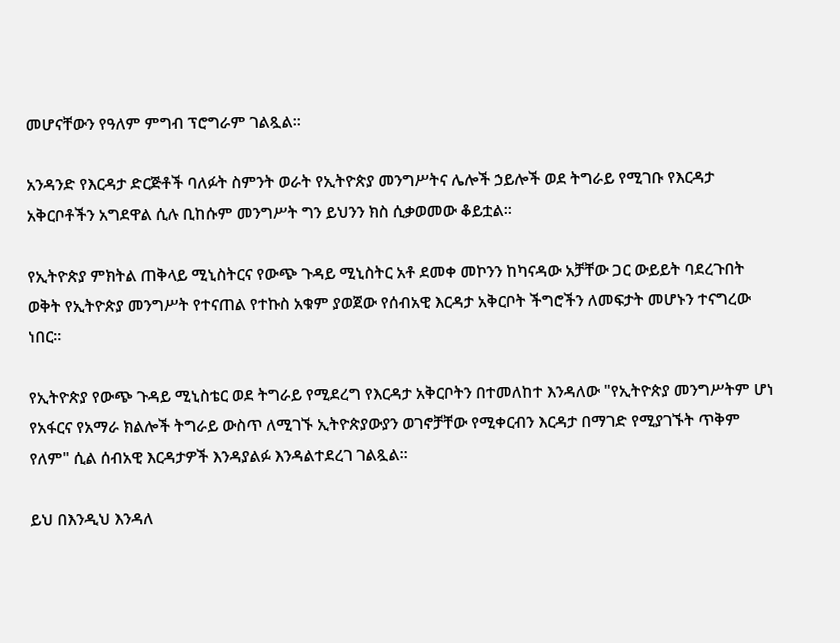መሆናቸውን የዓለም ምግብ ፕሮግራም ገልጿል።

አንዳንድ የእርዳታ ድርጅቶች ባለፉት ስምንት ወራት የኢትዮጵያ መንግሥትና ሌሎች ኃይሎች ወደ ትግራይ የሚገቡ የእርዳታ አቅርቦቶችን አግደዋል ሲሉ ቢከሱም መንግሥት ግን ይህንን ክስ ሲቃወመው ቆይቷል።

የኢትዮጵያ ምክትል ጠቅላይ ሚኒስትርና የውጭ ጉዳይ ሚኒስትር አቶ ደመቀ መኮንን ከካናዳው አቻቸው ጋር ውይይት ባደረጉበት ወቅት የኢትዮጵያ መንግሥት የተናጠል የተኩስ አቁም ያወጀው የሰብአዊ እርዳታ አቅርቦት ችግሮችን ለመፍታት መሆኑን ተናግረው ነበር።

የኢትዮጵያ የውጭ ጉዳይ ሚኒስቴር ወደ ትግራይ የሚደረግ የእርዳታ አቅርቦትን በተመለከተ እንዳለው "የኢትዮጵያ መንግሥትም ሆነ የአፋርና የአማራ ክልሎች ትግራይ ውስጥ ለሚገኙ ኢትዮጵያውያን ወገኖቻቸው የሚቀርብን እርዳታ በማገድ የሚያገኙት ጥቅም የለም" ሲል ሰብአዊ እርዳታዎች እንዳያልፉ እንዳልተደረገ ገልጿል።

ይህ በእንዲህ እንዳለ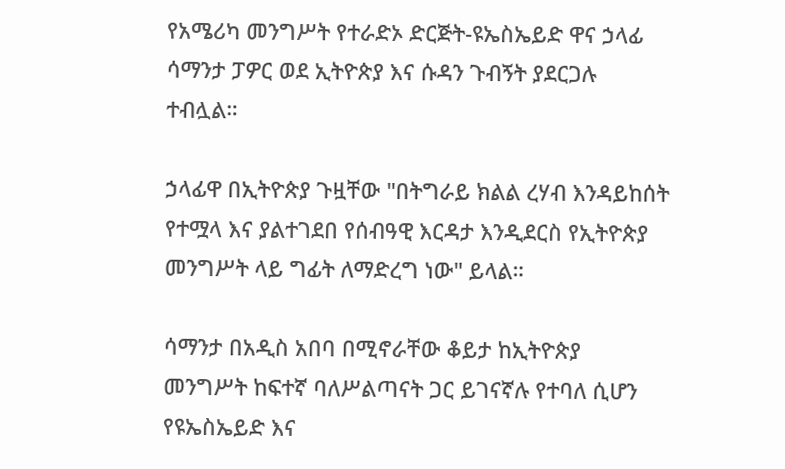የአሜሪካ መንግሥት የተራድኦ ድርጅት-ዩኤስኤይድ ዋና ኃላፊ ሳማንታ ፓዎር ወደ ኢትዮጵያ እና ሱዳን ጉብኝት ያደርጋሉ ተብሏል።

ኃላፊዋ በኢትዮጵያ ጉዟቸው "በትግራይ ክልል ረሃብ እንዳይከሰት የተሟላ እና ያልተገደበ የሰብዓዊ እርዳታ እንዲደርስ የኢትዮጵያ መንግሥት ላይ ግፊት ለማድረግ ነው" ይላል።

ሳማንታ በአዲስ አበባ በሚኖራቸው ቆይታ ከኢትዮጵያ መንግሥት ከፍተኛ ባለሥልጣናት ጋር ይገናኛሉ የተባለ ሲሆን የዩኤስኤይድ እና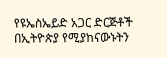የዩኤስኤይድ አጋር ድርጅቶች በኢትዮጵያ የሚያከናውኑትን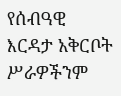የሰብዓዊ እርዳታ አቅርቦት ሥራዎችንም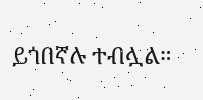ይጎበኛሉ ተብሏል።